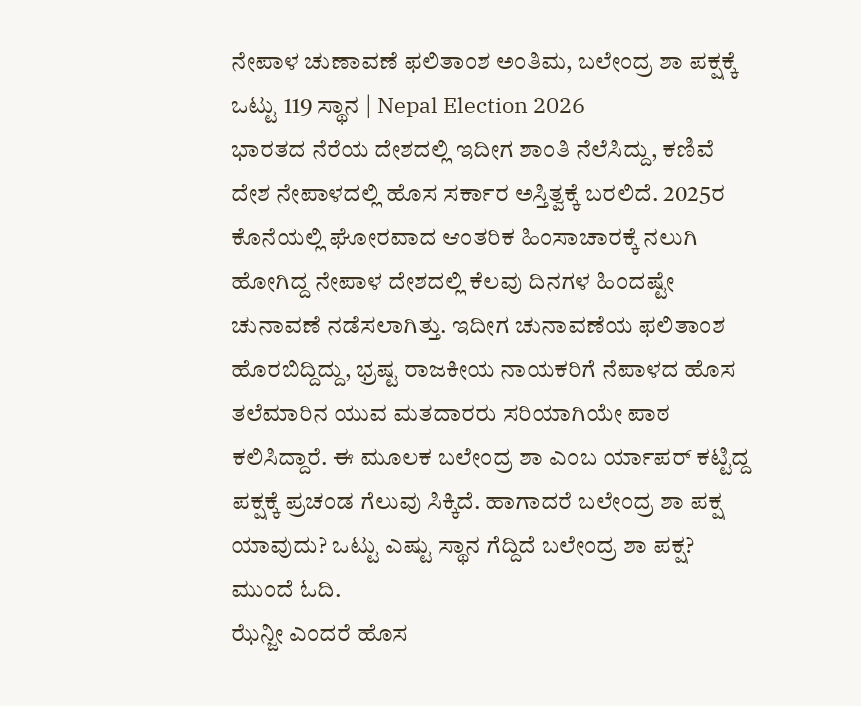ನೇಪಾಳ ಚುಣಾವಣೆ ಫಲಿತಾಂಶ ಅಂತಿಮ, ಬಲೇಂದ್ರ ಶಾ ಪಕ್ಷಕ್ಕೆ ಒಟ್ಟು 119 ಸ್ಥಾನ | Nepal Election 2026
ಭಾರತದ ನೆರೆಯ ದೇಶದಲ್ಲಿ ಇದೀಗ ಶಾಂತಿ ನೆಲೆಸಿದ್ದು, ಕಣಿವೆ ದೇಶ ನೇಪಾಳದಲ್ಲಿ ಹೊಸ ಸರ್ಕಾರ ಅಸ್ತಿತ್ವಕ್ಕೆ ಬರಲಿದೆ. 2025ರ ಕೊನೆಯಲ್ಲಿ ಘೋರವಾದ ಆಂತರಿಕ ಹಿಂಸಾಚಾರಕ್ಕೆ ನಲುಗಿ ಹೋಗಿದ್ದ ನೇಪಾಳ ದೇಶದಲ್ಲಿ ಕೆಲವು ದಿನಗಳ ಹಿಂದಷ್ಟೇ ಚುನಾವಣೆ ನಡೆಸಲಾಗಿತ್ತು. ಇದೀಗ ಚುನಾವಣೆಯ ಫಲಿತಾಂಶ ಹೊರಬಿದ್ದಿದ್ದು, ಭ್ರಷ್ಟ ರಾಜಕೀಯ ನಾಯಕರಿಗೆ ನೆಪಾಳದ ಹೊಸ ತಲೆಮಾರಿನ ಯುವ ಮತದಾರರು ಸರಿಯಾಗಿಯೇ ಪಾಠ ಕಲಿಸಿದ್ದಾರೆ. ಈ ಮೂಲಕ ಬಲೇಂದ್ರ ಶಾ ಎಂಬ ರ್ಯಾಪರ್ ಕಟ್ಟಿದ್ದ ಪಕ್ಷಕ್ಕೆ ಪ್ರಚಂಡ ಗೆಲುವು ಸಿಕ್ಕಿದೆ. ಹಾಗಾದರೆ ಬಲೇಂದ್ರ ಶಾ ಪಕ್ಷ ಯಾವುದು? ಒಟ್ಟು ಎಷ್ಟು ಸ್ಥಾನ ಗೆದ್ದಿದೆ ಬಲೇಂದ್ರ ಶಾ ಪಕ್ಷ? ಮುಂದೆ ಓದಿ.
ಝೆನ್ಜೀ ಎಂದರೆ ಹೊಸ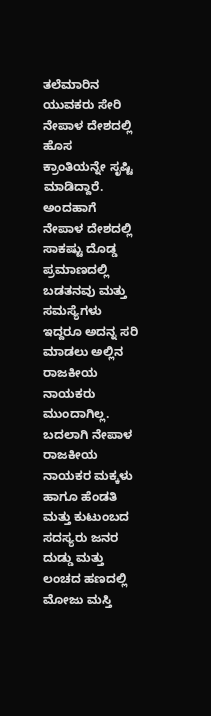ತಲೆಮಾರಿನ ಯುವಕರು ಸೇರಿ ನೇಪಾಳ ದೇಶದಲ್ಲಿ ಹೊಸ ಕ್ರಾಂತಿಯನ್ನೇ ಸೃಷ್ಟಿ ಮಾಡಿದ್ದಾರೆ. ಅಂದಹಾಗೆ ನೇಪಾಳ ದೇಶದಲ್ಲಿ ಸಾಕಷ್ಟು ದೊಡ್ಡ ಪ್ರಮಾಣದಲ್ಲಿ ಬಡತನವು ಮತ್ತು ಸಮಸ್ಯೆಗಳು ಇದ್ದರೂ ಅದನ್ನ ಸರಿ ಮಾಡಲು ಅಲ್ಲಿನ ರಾಜಕೀಯ ನಾಯಕರು ಮುಂದಾಗಿಲ್ಲ. ಬದಲಾಗಿ ನೇಪಾಳ ರಾಜಕೀಯ ನಾಯಕರ ಮಕ್ಕಳು ಹಾಗೂ ಹೆಂಡತಿ ಮತ್ತು ಕುಟುಂಬದ ಸದಸ್ಯರು ಜನರ ದುಡ್ಡು ಮತ್ತು ಲಂಚದ ಹಣದಲ್ಲಿ ಮೋಜು ಮಸ್ತಿ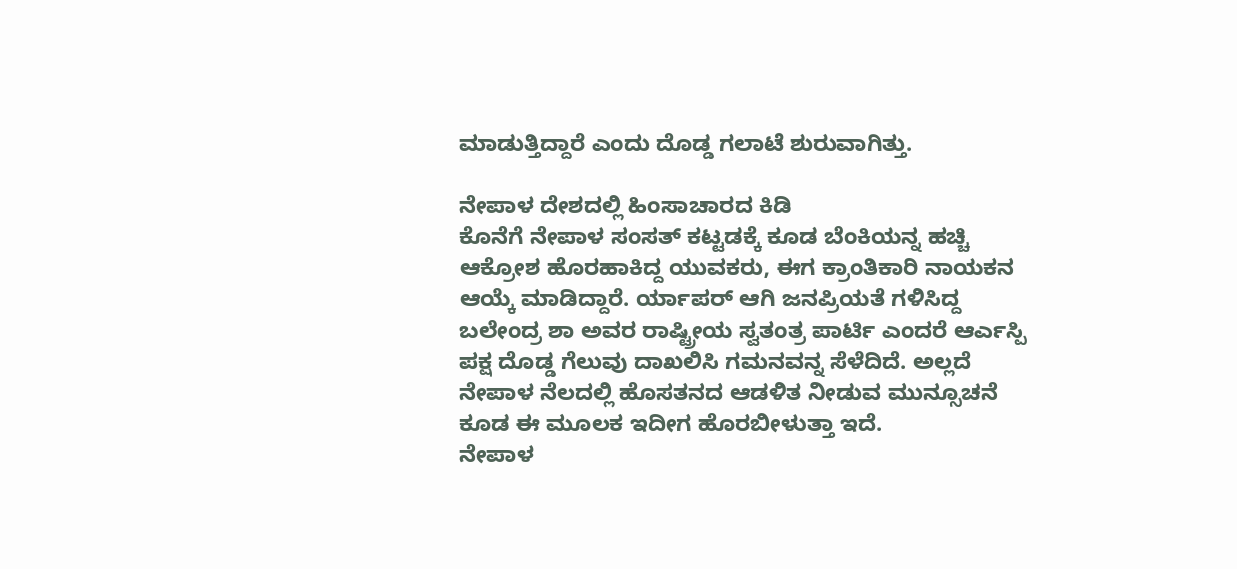ಮಾಡುತ್ತಿದ್ದಾರೆ ಎಂದು ದೊಡ್ಡ ಗಲಾಟೆ ಶುರುವಾಗಿತ್ತು.

ನೇಪಾಳ ದೇಶದಲ್ಲಿ ಹಿಂಸಾಚಾರದ ಕಿಡಿ
ಕೊನೆಗೆ ನೇಪಾಳ ಸಂಸತ್ ಕಟ್ಟಡಕ್ಕೆ ಕೂಡ ಬೆಂಕಿಯನ್ನ ಹಚ್ಚಿ ಆಕ್ರೋಶ ಹೊರಹಾಕಿದ್ದ ಯುವಕರು, ಈಗ ಕ್ರಾಂತಿಕಾರಿ ನಾಯಕನ ಆಯ್ಕೆ ಮಾಡಿದ್ದಾರೆ. ರ್ಯಾಪರ್ ಆಗಿ ಜನಪ್ರಿಯತೆ ಗಳಿಸಿದ್ದ ಬಲೇಂದ್ರ ಶಾ ಅವರ ರಾಷ್ಟ್ರೀಯ ಸ್ವತಂತ್ರ ಪಾರ್ಟಿ ಎಂದರೆ ಆರ್ಎಸ್ಪಿ ಪಕ್ಷ ದೊಡ್ಡ ಗೆಲುವು ದಾಖಲಿಸಿ ಗಮನವನ್ನ ಸೆಳೆದಿದೆ. ಅಲ್ಲದೆ ನೇಪಾಳ ನೆಲದಲ್ಲಿ ಹೊಸತನದ ಆಡಳಿತ ನೀಡುವ ಮುನ್ಸೂಚನೆ ಕೂಡ ಈ ಮೂಲಕ ಇದೀಗ ಹೊರಬೀಳುತ್ತಾ ಇದೆ.
ನೇಪಾಳ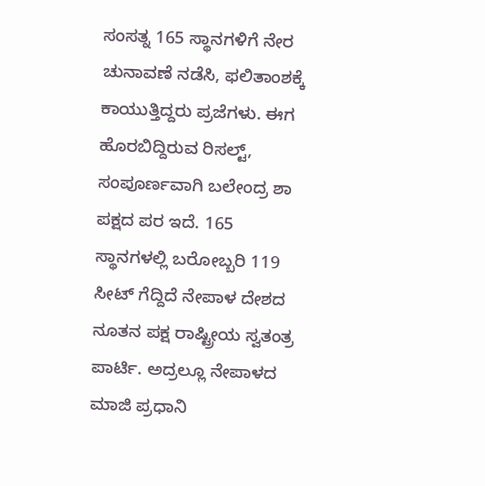ಸಂಸತ್ನ 165 ಸ್ಥಾನಗಳಿಗೆ ನೇರ ಚುನಾವಣೆ ನಡೆಸಿ, ಫಲಿತಾಂಶಕ್ಕೆ ಕಾಯುತ್ತಿದ್ದರು ಪ್ರಜೆಗಳು. ಈಗ ಹೊರಬಿದ್ದಿರುವ ರಿಸಲ್ಟ್, ಸಂಪೂರ್ಣವಾಗಿ ಬಲೇಂದ್ರ ಶಾ ಪಕ್ಷದ ಪರ ಇದೆ. 165 ಸ್ಥಾನಗಳಲ್ಲಿ ಬರೋಬ್ಬರಿ 119 ಸೀಟ್ ಗೆದ್ದಿದೆ ನೇಪಾಳ ದೇಶದ ನೂತನ ಪಕ್ಷ ರಾಷ್ಟ್ರೀಯ ಸ್ವತಂತ್ರ ಪಾರ್ಟಿ. ಅದ್ರಲ್ಲೂ ನೇಪಾಳದ ಮಾಜಿ ಪ್ರಧಾನಿ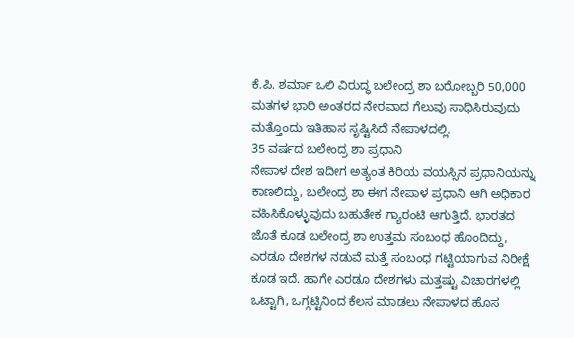ಕೆ.ಪಿ. ಶರ್ಮಾ ಒಲಿ ವಿರುದ್ಧ ಬಲೇಂದ್ರ ಶಾ ಬರೋಬ್ಬರಿ 50,000 ಮತಗಳ ಭಾರಿ ಅಂತರದ ನೇರವಾದ ಗೆಲುವು ಸಾಧಿಸಿರುವುದು ಮತ್ತೊಂದು ಇತಿಹಾಸ ಸೃಷ್ಟಿಸಿದೆ ನೇಪಾಳದಲ್ಲಿ.
35 ವರ್ಷದ ಬಲೇಂದ್ರ ಶಾ ಪ್ರಧಾನಿ
ನೇಪಾಳ ದೇಶ ಇದೀಗ ಅತ್ಯಂತ ಕಿರಿಯ ವಯಸ್ಸಿನ ಪ್ರಧಾನಿಯನ್ನು ಕಾಣಲಿದ್ದು, ಬಲೇಂದ್ರ ಶಾ ಈಗ ನೇಪಾಳ ಪ್ರಧಾನಿ ಆಗಿ ಅಧಿಕಾರ ವಹಿಸಿಕೊಳ್ಳುವುದು ಬಹುತೇಕ ಗ್ಯಾರಂಟಿ ಆಗುತ್ತಿದೆ. ಭಾರತದ ಜೊತೆ ಕೂಡ ಬಲೇಂದ್ರ ಶಾ ಉತ್ತಮ ಸಂಬಂಧ ಹೊಂದಿದ್ದು, ಎರಡೂ ದೇಶಗಳ ನಡುವೆ ಮತ್ತೆ ಸಂಬಂಧ ಗಟ್ಟಿಯಾಗುವ ನಿರೀಕ್ಷೆ ಕೂಡ ಇದೆ. ಹಾಗೇ ಎರಡೂ ದೇಶಗಳು ಮತ್ತಷ್ಟು ವಿಚಾರಗಳಲ್ಲಿ ಒಟ್ಟಾಗಿ, ಒಗ್ಗಟ್ಟಿನಿಂದ ಕೆಲಸ ಮಾಡಲು ನೇಪಾಳದ ಹೊಸ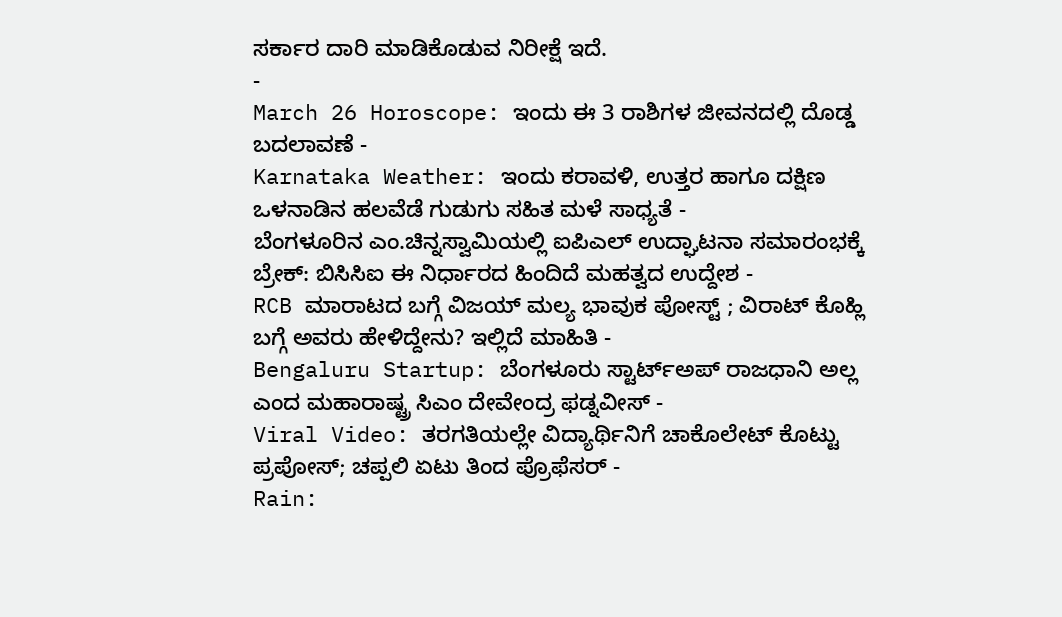ಸರ್ಕಾರ ದಾರಿ ಮಾಡಿಕೊಡುವ ನಿರೀಕ್ಷೆ ಇದೆ.
-
March 26 Horoscope: ಇಂದು ಈ 3 ರಾಶಿಗಳ ಜೀವನದಲ್ಲಿ ದೊಡ್ಡ ಬದಲಾವಣೆ -
Karnataka Weather: ಇಂದು ಕರಾವಳಿ, ಉತ್ತರ ಹಾಗೂ ದಕ್ಷಿಣ ಒಳನಾಡಿನ ಹಲವೆಡೆ ಗುಡುಗು ಸಹಿತ ಮಳೆ ಸಾಧ್ಯತೆ -
ಬೆಂಗಳೂರಿನ ಎಂ.ಚಿನ್ನಸ್ವಾಮಿಯಲ್ಲಿ ಐಪಿಎಲ್ ಉದ್ಘಾಟನಾ ಸಮಾರಂಭಕ್ಕೆ ಬ್ರೇಕ್: ಬಿಸಿಸಿಐ ಈ ನಿರ್ಧಾರದ ಹಿಂದಿದೆ ಮಹತ್ವದ ಉದ್ದೇಶ -
RCB ಮಾರಾಟದ ಬಗ್ಗೆ ವಿಜಯ್ ಮಲ್ಯ ಭಾವುಕ ಪೋಸ್ಟ್ ; ವಿರಾಟ್ ಕೊಹ್ಲಿ ಬಗ್ಗೆ ಅವರು ಹೇಳಿದ್ದೇನು? ಇಲ್ಲಿದೆ ಮಾಹಿತಿ -
Bengaluru Startup: ಬೆಂಗಳೂರು ಸ್ಟಾರ್ಟ್ಅಪ್ ರಾಜಧಾನಿ ಅಲ್ಲ ಎಂದ ಮಹಾರಾಷ್ಟ್ರ ಸಿಎಂ ದೇವೇಂದ್ರ ಫಡ್ನವೀಸ್ -
Viral Video: ತರಗತಿಯಲ್ಲೇ ವಿದ್ಯಾರ್ಥಿನಿಗೆ ಚಾಕೊಲೇಟ್ ಕೊಟ್ಟು ಪ್ರಪೋಸ್; ಚಪ್ಪಲಿ ಏಟು ತಿಂದ ಪ್ರೊಫೆಸರ್ -
Rain: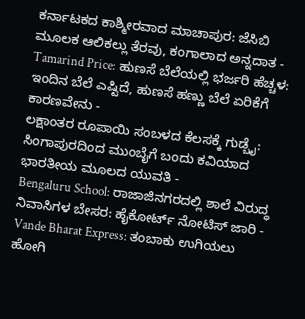ಕರ್ನಾಟಕದ ಕಾಶ್ಮೀರವಾದ ಮಾಚಾಪುರ: ಜೆಸಿಬಿ ಮೂಲಕ ಆಲಿಕಲ್ಲು ತೆರವು, ಕಂಗಾಲಾದ ಅನ್ನದಾತ -
Tamarind Price: ಹುಣಸೆ ಬೆಲೆಯಲ್ಲಿ ಭರ್ಜರಿ ಹೆಚ್ಚಳ: ಇಂದಿನ ಬೆಲೆ ಎಷ್ಟಿದೆ, ಹುಣಸೆ ಹಣ್ಣು ಬೆಲೆ ಏರಿಕೆಗೆ ಕಾರಣವೇನು -
ಲಕ್ಷಾಂತರ ರೂಪಾಯಿ ಸಂಬಳದ ಕೆಲಸಕ್ಕೆ ಗುಡ್ಬೈ: ಸಿಂಗಾಪುರದಿಂದ ಮುಂಬೈಗೆ ಬಂದು ಕವಿಯಾದ ಭಾರತೀಯ ಮೂಲದ ಯುವತಿ -
Bengaluru School: ರಾಜಾಜಿನಗರದಲ್ಲಿ ಶಾಲೆ ವಿರುದ್ಧ ನಿವಾಸಿಗಳ ಬೇಸರ: ಹೈಕೋರ್ಟ್ ನೋಟಿಸ್ ಜಾರಿ -
Vande Bharat Express: ತಂಬಾಕು ಉಗಿಯಲು ಹೋಗಿ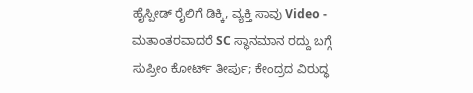ಹೈಸ್ಪೀಡ್ ರೈಲಿಗೆ ಡಿಕ್ಕಿ, ವ್ಯಕ್ತಿ ಸಾವು Video -
ಮತಾಂತರವಾದರೆ SC ಸ್ಥಾನಮಾನ ರದ್ದು ಬಗ್ಗೆ ಸುಪ್ರೀಂ ಕೋರ್ಟ್ ತೀರ್ಪು; ಕೇಂದ್ರದ ವಿರುದ್ಧ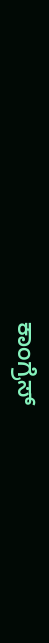ಕಾಂಗ್ರೆಸ್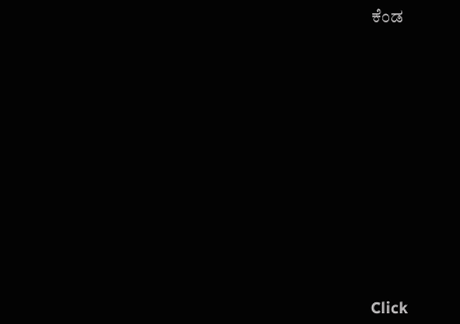ಕೆಂಡ












Click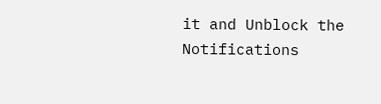it and Unblock the Notifications